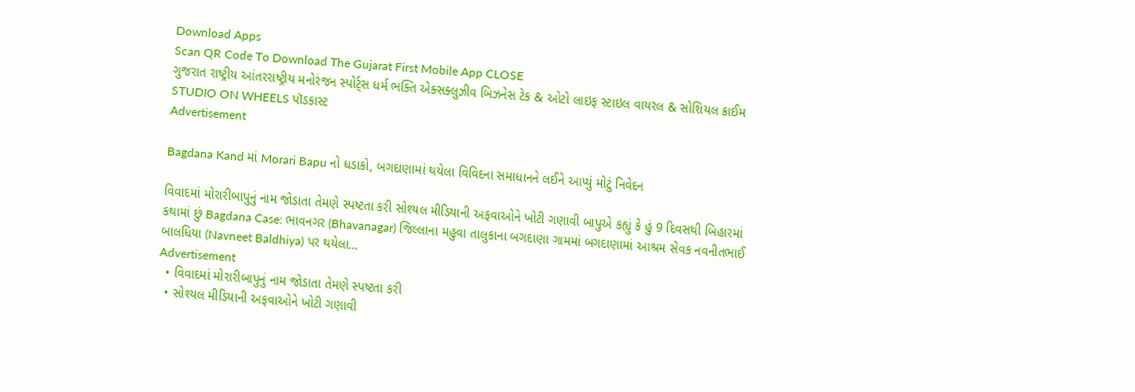Download Apps
Scan QR Code To Download The Gujarat First Mobile App CLOSE
ગુજરાત રાષ્ટ્રીય આંતરરાષ્ટ્રીય મનોરંજન સ્પોર્ટ્સ ધર્મ ભક્તિ એક્સક્લુઝીવ બિઝનેસ ટેક & ઓટો લાઇફ સ્ટાઇલ વાયરલ & સોશિયલ ક્રાઈમ STUDIO ON WHEELS પૉડકાસ્ટ
Advertisement

Bagdana Kand માં Morari Bapu નો ધડાકો, બગદાણામાં થયેલા વિવિદના સમાધાનને લઈને આપ્યું મોટું નિવેદન

વિવાદમાં મોરારીબાપુનું નામ જોડાતા તેમણે સ્પષ્ટતા કરી સોશ્યલ મીડિયાની અફવાઓને ખોટી ગણાવી બાપુએ કહ્યું કે હું 9 દિવસથી બિહારમાં કથામાં છું Bagdana Case: ભાવનગર (Bhavanagar) જિલ્લાના મહુવા તાલુકાના બગદાણા ગામમાં બગદાણામાં આશ્રમ સેવક નવનીતભાઈ બાલધિયા (Navneet Baldhiya) પર થયેલા...
Advertisement
  • વિવાદમાં મોરારીબાપુનું નામ જોડાતા તેમણે સ્પષ્ટતા કરી
  • સોશ્યલ મીડિયાની અફવાઓને ખોટી ગણાવી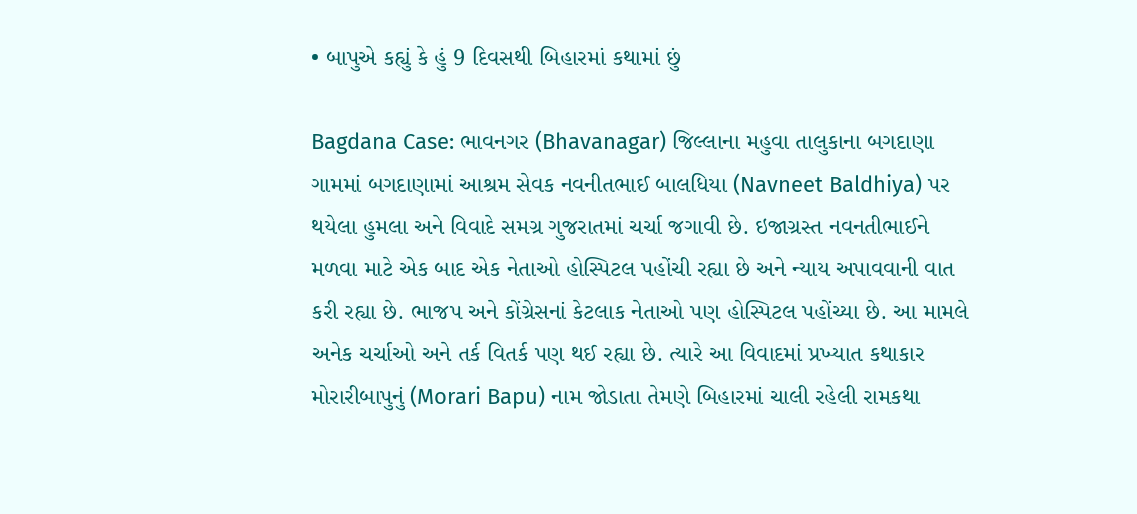• બાપુએ કહ્યું કે હું 9 દિવસથી બિહારમાં કથામાં છું

Bagdana Case: ભાવનગર (Bhavanagar) જિલ્લાના મહુવા તાલુકાના બગદાણા ગામમાં બગદાણામાં આશ્રમ સેવક નવનીતભાઈ બાલધિયા (Navneet Baldhiya) પર થયેલા હુમલા અને વિવાદે સમગ્ર ગુજરાતમાં ચર્ચા જગાવી છે. ઇજાગ્રસ્ત નવનતીભાઈને મળવા માટે એક બાદ એક નેતાઓ હોસ્પિટલ પહોંચી રહ્યા છે અને ન્યાય અપાવવાની વાત કરી રહ્યા છે. ભાજપ અને કોંગ્રેસનાં કેટલાક નેતાઓ પણ હોસ્પિટલ પહોંચ્યા છે. આ મામલે અનેક ચર્ચાઓ અને તર્ક વિતર્ક પણ થઈ રહ્યા છે. ત્યારે આ વિવાદમાં પ્રખ્યાત કથાકાર મોરારીબાપુનું (Morari Bapu) નામ જોડાતા તેમણે બિહારમાં ચાલી રહેલી રામકથા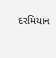દરમિયાન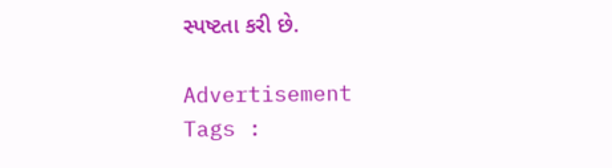સ્પષ્ટતા કરી છે.

Advertisement
Tags :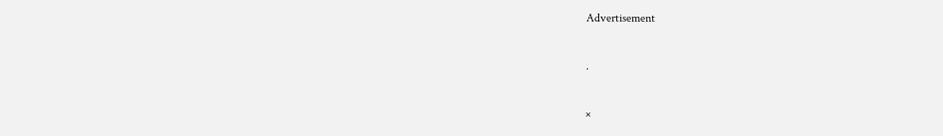Advertisement

.

×